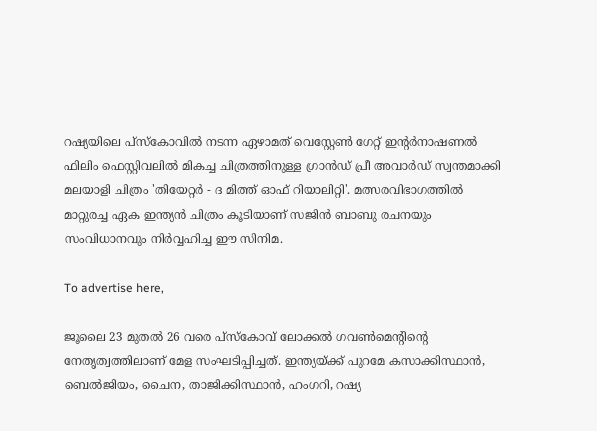റഷ്യയിലെ പ്‌സ്‌കോവിൽ നടന്ന ഏഴാമത് വെസ്റ്റേൺ ഗേറ്റ് ഇന്റർനാഷണൽ ഫിലിം ഫെസ്റ്റിവലിൽ മികച്ച ചിത്രത്തിനുള്ള ഗ്രാൻഡ് പ്രീ അവാർഡ് സ്വന്തമാക്കി മലയാളി ചിത്രം 'തിയേറ്റർ - ദ മിത്ത് ഓഫ് റിയാലിറ്റി'. മത്സരവിഭാഗത്തിൽ മാറ്റുരച്ച ഏക ഇന്ത്യൻ ചിത്രം കൂടിയാണ് സജിൻ ബാബു രചനയും സംവിധാനവും നിർവ്വഹിച്ച ഈ സിനിമ.

To advertise here,

ജൂലൈ 23 മുതൽ 26 വരെ പ്‌സ്‌കോവ് ലോക്കൽ ഗവൺമെന്റിന്റെ നേതൃത്വത്തിലാണ് മേള സംഘടിപ്പിച്ചത്. ഇന്ത്യയ്ക്ക് പുറമേ കസാക്കിസ്ഥാൻ, ബെൽജിയം, ചൈന, താജിക്കിസ്ഥാൻ, ഹംഗറി, റഷ്യ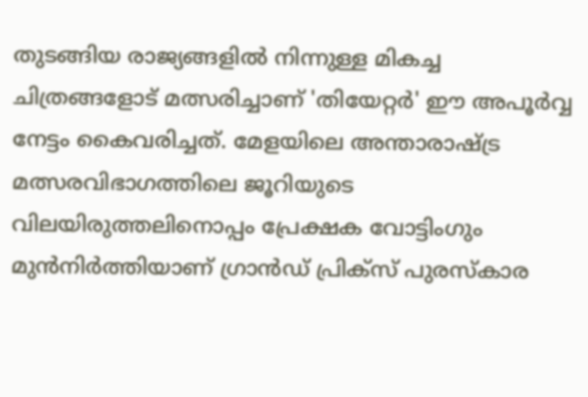തുടങ്ങിയ രാജ്യങ്ങളിൽ നിന്നുള്ള മികച്ച ചിത്രങ്ങളോട് മത്സരിച്ചാണ് 'തിയേറ്റർ' ഈ അപൂർവ്വ നേട്ടം കൈവരിച്ചത്. മേളയിലെ അന്താരാഷ്ട്ര മത്സരവിഭാഗത്തിലെ ജൂറിയുടെ വിലയിരുത്തലിനൊപ്പം പ്രേക്ഷക വോട്ടിംഗും മുൻനിർത്തിയാണ് ഗ്രാൻഡ് പ്രിക്‌സ് പുരസ്‌കാര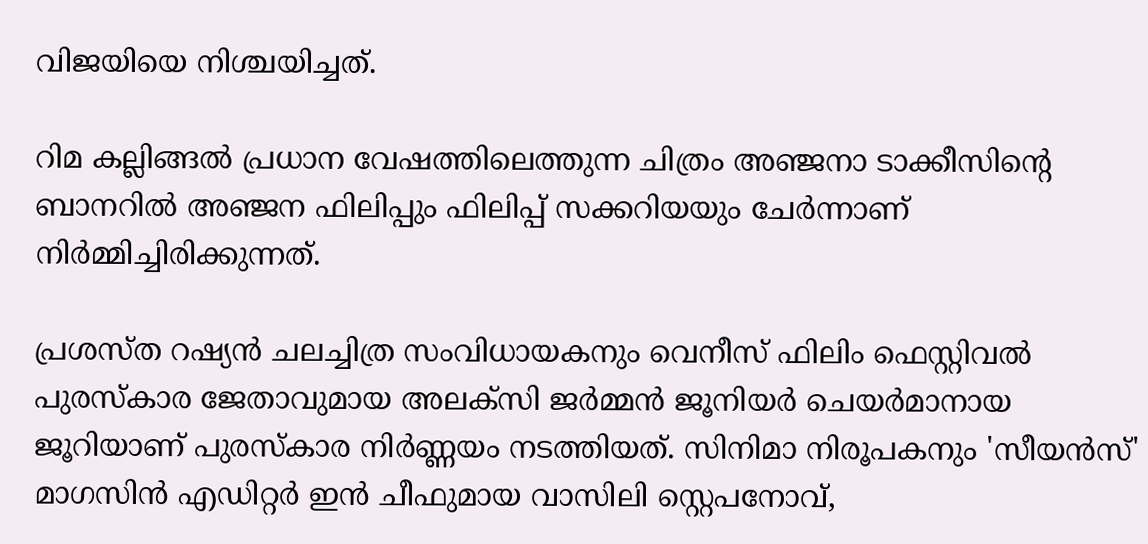വിജയിയെ നിശ്ചയിച്ചത്.

റിമ കല്ലിങ്ങൽ പ്രധാന വേഷത്തിലെത്തുന്ന ചിത്രം അഞ്ജനാ ടാക്കീസിന്റെ ബാനറിൽ അഞ്ജന ഫിലിപ്പും ഫിലിപ്പ് സക്കറിയയും ചേർന്നാണ് നിർമ്മിച്ചിരിക്കുന്നത്.

പ്രശസ്ത റഷ്യൻ ചലച്ചിത്ര സംവിധായകനും വെനീസ് ഫിലിം ഫെസ്റ്റിവൽ പുരസ്‌കാര ജേതാവുമായ അലക്‌സി ജർമ്മൻ ജൂനിയർ ചെയർമാനായ ജൂറിയാണ് പുരസ്‌കാര നിർണ്ണയം നടത്തിയത്. സിനിമാ നിരൂപകനും 'സീയൻസ്' മാഗസിൻ എഡിറ്റർ ഇൻ ചീഫുമായ വാസിലി സ്റ്റെപനോവ്,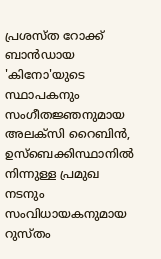പ്രശസ്ത റോക്ക് ബാൻഡായ 'കിനോ'യുടെ സ്ഥാപകനും സംഗീതജ്ഞനുമായ അലക്‌സി റൈബിൻ, ഉസ്‌ബെക്കിസ്ഥാനിൽ നിന്നുള്ള പ്രമുഖ നടനും സംവിധായകനുമായ റുസ്തം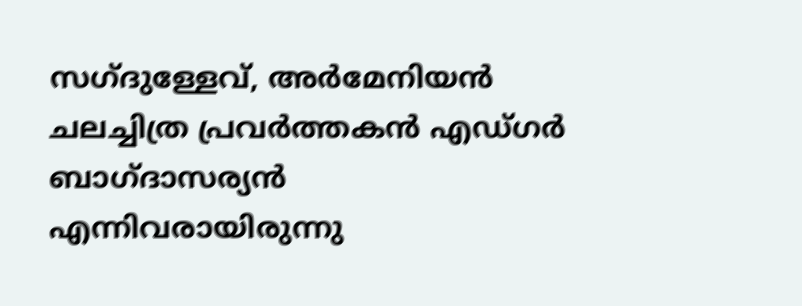സഗ്ദുള്ളേവ്, അർമേനിയൻ ചലച്ചിത്ര പ്രവർത്തകൻ എഡ്ഗർ ബാഗ്ദാസര്യൻ എന്നിവരായിരുന്നു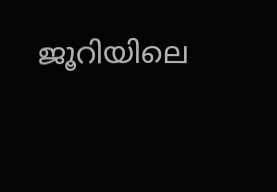ജൂറിയിലെ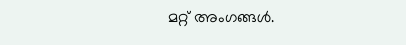മറ്റ് അംഗങ്ങൾ.